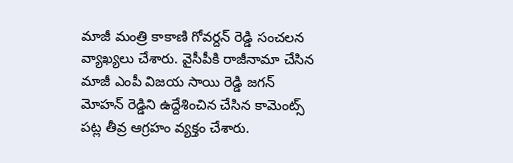మాజీ మంత్రి కాకాణి గోవర్దన్ రెడ్డి సంచలన వ్యాఖ్యలు చేశారు. వైసీపీకి రాజీనామా చేసిన మాజీ ఎంపీ విజయ సాయి రెడ్డి జగన్ మోహన్ రెడ్డిని ఉద్దేశించిన చేసిన కామెంట్స్ పట్ల తీవ్ర ఆగ్రహం వ్యక్తం చేశారు.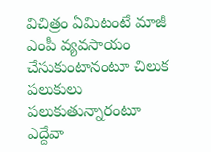విచిత్రం ఏమిటంటే మాజీ ఎంపీ వ్యవసాయం చేసుకుంటానంటూ చిలుక పలుకులు పలుకుతున్నారంటూ ఎద్దేవా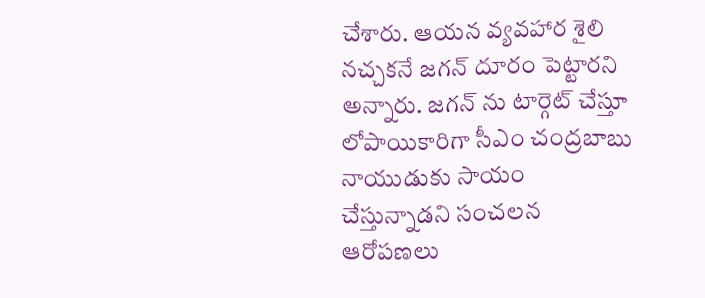చేశారు. ఆయన వ్యవహార శైలి నచ్చకనే జగన్ దూరం పెట్టారని అన్నారు. జగన్ ను టార్గెట్ చేస్తూ లోపాయికారిగా సీఎం చంద్రబాబు నాయుడుకు సాయం చేస్తున్నాడని సంచలన ఆరోపణలు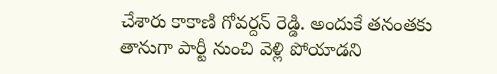చేశారు కాకాణి గోవర్దన్ రెడ్డి. అందుకే తనంతకు తానుగా పార్టీ నుంచి వెళ్లి పోయాడని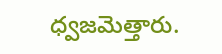ధ్వజమెత్తారు.